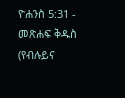ዮሐንስ 5:31 - መጽሐፍ ቅዱስ (የብሉይና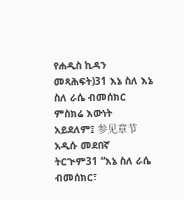የሐዲስ ኪዳን መጻሕፍት)31 እኔ ስለ እኔ ስለ ራሴ ብመሰክር ምስክሬ እውነት አይደለም፤ 参见章节አዲሱ መደበኛ ትርጒም31 “እኔ ስለ ራሴ ብመሰክር፣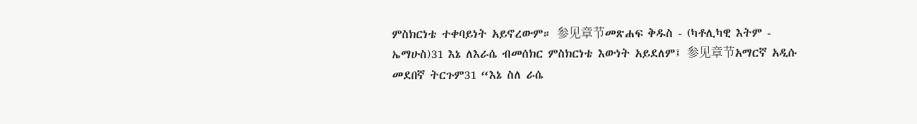ምስክርነቴ ተቀባይነት አይኖረውም። 参见章节መጽሐፍ ቅዱስ - (ካቶሊካዊ እትም - ኤማሁስ)31 እኔ ለእራሴ ብመሰክር ምስክርነቴ እውነት አይደለም፤ 参见章节አማርኛ አዲሱ መደበኛ ትርጉም31 “እኔ ስለ ራሴ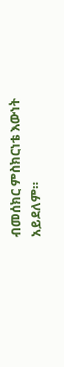ብመሰክር ምስክርነቴ እውነት አይደለም።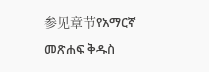参见章节የአማርኛ መጽሐፍ ቅዱስ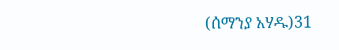(ሰማንያ አሃዱ)31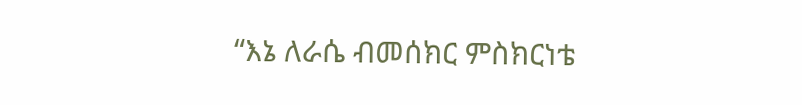“እኔ ለራሴ ብመሰክር ምስክርነቴ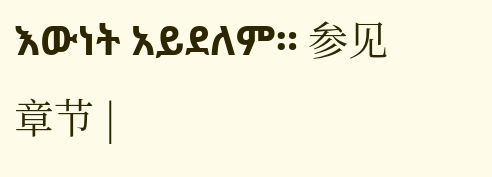እውነት አይደለም። 参见章节 |